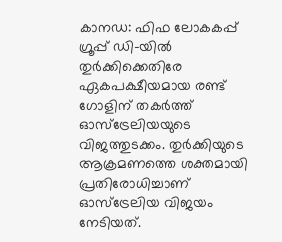കാനഡ: ഫിഫ ലോകകപ്പ് ഗ്രൂപ്പ് ഡി-യിൽ തുർക്കിക്കെതിരേ ഏകപക്ഷീയമായ രണ്ട് ഗോളിന് തകർത്ത് ഓസ്ട്രേലിയയുടെ വിജത്തുടക്കം. തുർക്കിയുടെ ആക്രമണത്തെ ശക്തമായി പ്രതിരോധിച്ചാണ് ഓസ്ട്രേലിയ വിജയം നേടിയത്.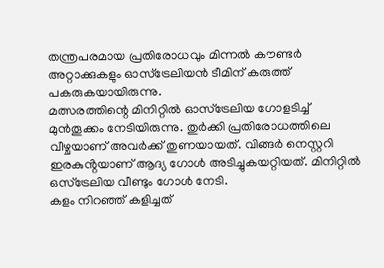തന്ത്രപരമായ പ്രതിരോധവും മിന്നൽ കൗണ്ടർ അറ്റാക്കുകളും ഓസ്ട്രേലിയൻ ടീമിന് കരുത്ത് പകരുകയായിരുന്നു.
മത്സരത്തിന്റെ മിനിറ്റിൽ ഓസ്ട്രേലിയ ഗോളടിച്ച് മുൻതൂക്കം നേടിയിരുന്നു. തുർക്കി പ്രതിരോധത്തിലെ വീഴ്ചയാണ് അവർക്ക് തുണയായത്. വിങ്ങർ നെസ്റ്ററി ഇരകുൻ്റയാണ് ആദ്യ ഗോൾ അടിച്ചുകയറ്റിയത്. മിനിറ്റിൽ ഒസ്ട്രേലിയ വീണ്ടും ഗോൾ നേടി.
കളം നിറഞ്ഞ് കളിച്ചത്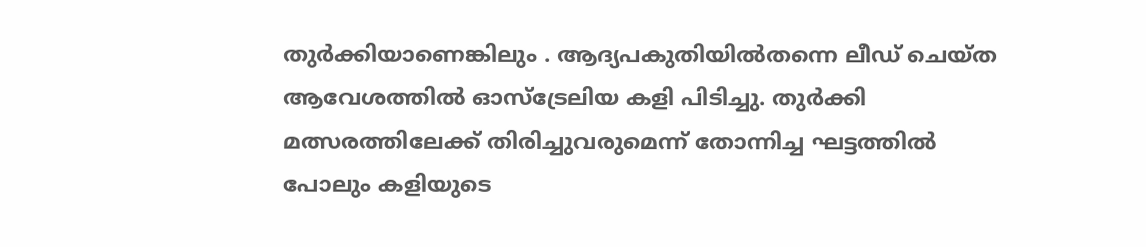തുർക്കിയാണെങ്കിലും . ആദ്യപകുതിയിൽതന്നെ ലീഡ് ചെയ്ത ആവേശത്തിൽ ഓസ്ട്രേലിയ കളി പിടിച്ചു. തുർക്കി മത്സരത്തിലേക്ക് തിരിച്ചുവരുമെന്ന് തോന്നിച്ച ഘട്ടത്തിൽ പോലും കളിയുടെ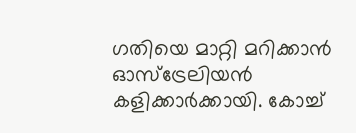ഗതിയെ മാറ്റി മറിക്കാൻ ഓസ്ട്രേലിയൻ കളിക്കാർക്കായി. കോച്ച്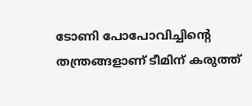ടോണി പോപോവിച്ചിന്റെ തന്ത്രങ്ങളാണ് ടീമിന് കരുത്ത്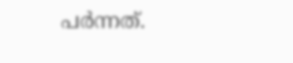പർന്നത്.